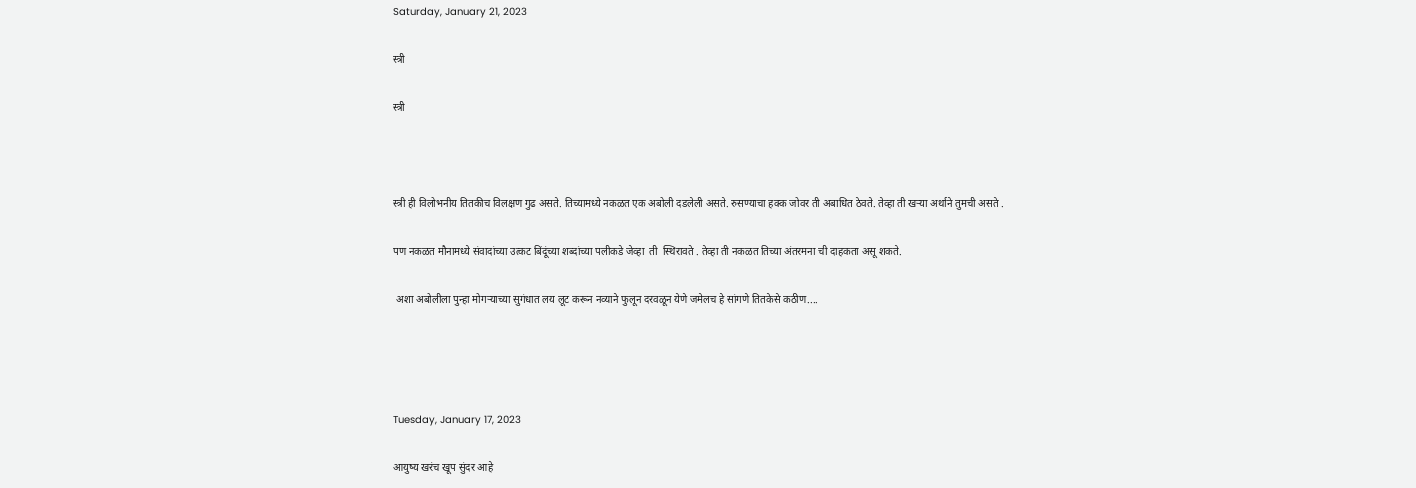Saturday, January 21, 2023

स्त्री

स्त्री



स्त्री ही विलोभनीय तितकीच विलक्षण गुढ असते. तिच्यामध्ये नकळत एक अबोली दडलेली असते. रुसण्याचा हक्क जोवर ती अबाधित ठेवते. तेव्हा ती खऱ्या अर्थाने तुमची असते .

पण नकळत मौनामध्ये संवादांच्या उत्कट बिंदूंच्या शब्दांच्या पलीकडे जेव्हा  ती  स्थिरावते . तेव्हा ती नकळत तिच्या अंतरमना ची दाहकता असू शकते.

 अशा अबोलीला पुन्हा मोगऱ्याच्या सुगंधात लय लूट करून नव्याने फुलून दरवळून येणे जमेलच हे सांगणे तितकेसे कठीण....




Tuesday, January 17, 2023

आयुष्य खरंच खूप सुंदर आहे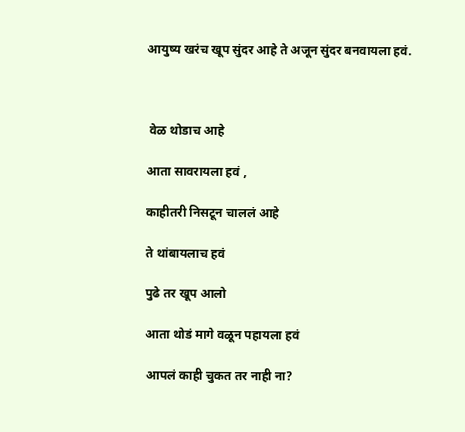आयुष्य खरंच खूप सुंदर आहे ते अजून सुंदर बनवायला हवं.



 वेळ थोडाच आहे

आता सावरायला हवं ,

काहीतरी निसटून चाललं आहे

ते थांबायलाच हवं

पुढे तर खूप आलो

आता थोडं मागे वळून पहायला हवं

आपलं काही चुकत तर नाही ना?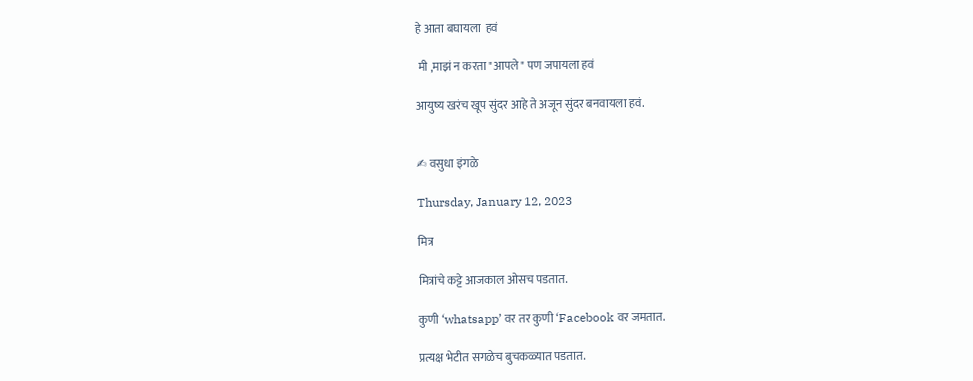हे आता बघायला  हवं

 मी ,माझं न करता "आपले" पण जपायला हवं

आयुष्य खरंच खूप सुंदर आहे ते अजून सुंदर बनवायला हवं.


✍ वसुधा इंगळे

Thursday, January 12, 2023

मित्र

मित्रांचे कट्टे आजकाल ओसच पडतात.

कुणी ‘whatsapp’ वर तर कुणी ‘Facebook वर जमतात.

प्रत्यक्ष भेटीत सगळेच बुचकळ्यात पडतात.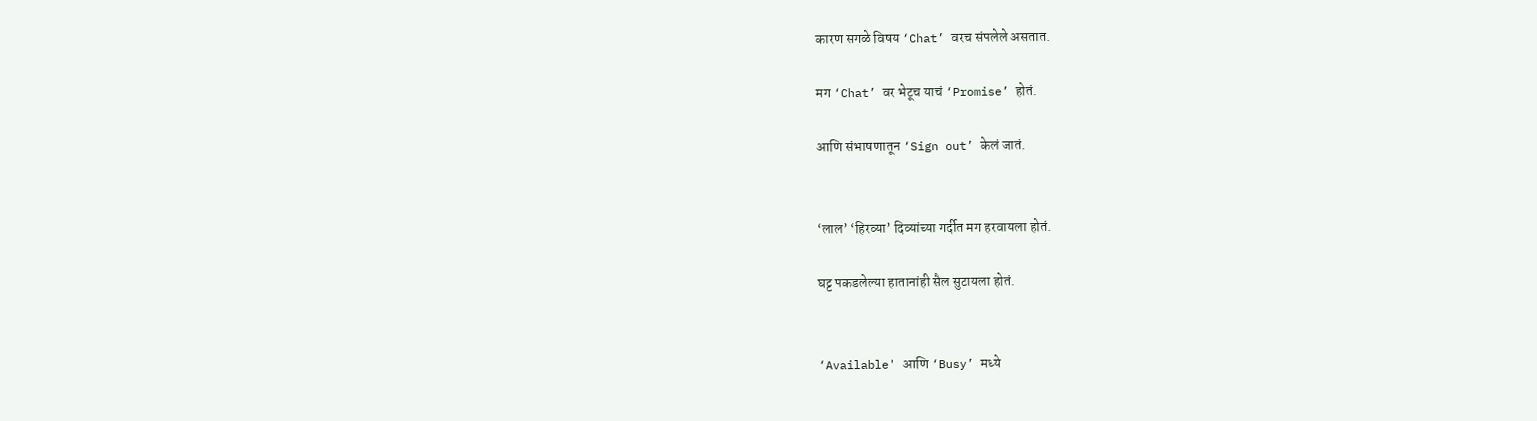कारण सगळे विषय ‘Chat’ वरच संपलेले असतात.

मग ‘Chat’ वर भेटूच याचं ‘Promise’ होतं.

आणि संभाषणातून ‘Sign out’ केलं जातं.


‘लाल’ ‘हिरव्या’ दिव्यांच्या गर्दीत मग हरवायला होतं.

घट्ट पकडलेल्या हातानांही सैल सुटायला होतं.


‘Available' आणि ‘Busy’ मध्ये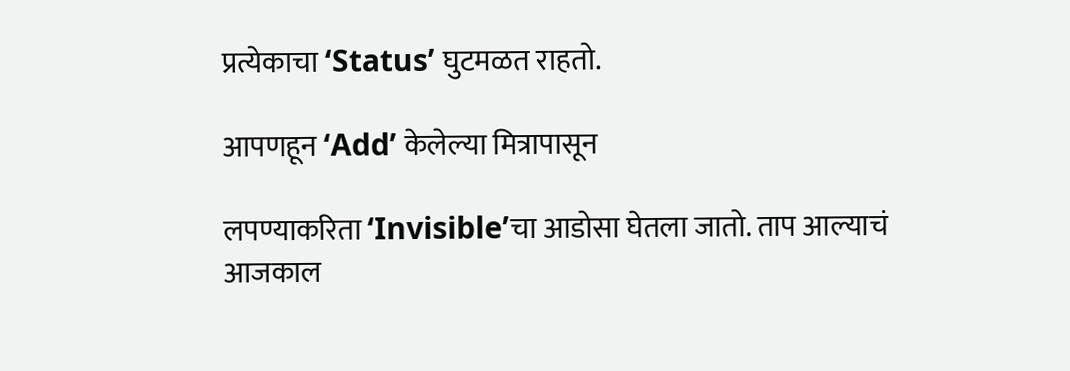प्रत्येकाचा ‘Status’ घुटमळत राहतो.

आपणहून ‘Add’ केलेल्या मित्रापासून

लपण्याकरिता ‘Invisible’चा आडोसा घेतला जातो. ताप आल्याचं आजकाल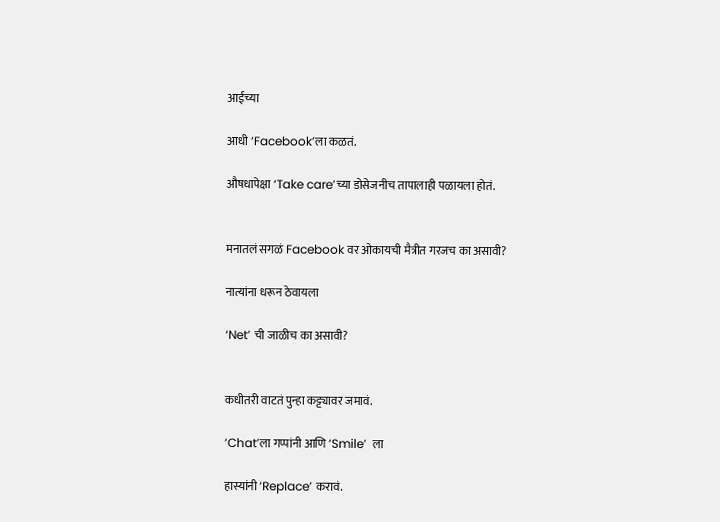आईच्या

आधी ‘Facebook’ला कळतं.

औषधापेक्षा ‘Take care’च्या डोसेजनीच तापालाही पळायला होतं.


मनातलं सगळं Facebook वर ओकायची मैत्रीत गरजच का असावी?

नात्यांना धरून ठेवायला

‘Net’ ची जाळीच का असावी?


कधीतरी वाटतं पुन्हा कट्ट्यावर जमावं.

‘Chat’ला गप्पांनी आणि ‘Smile’  ला

हास्यांनी ‘Replace’ करावं.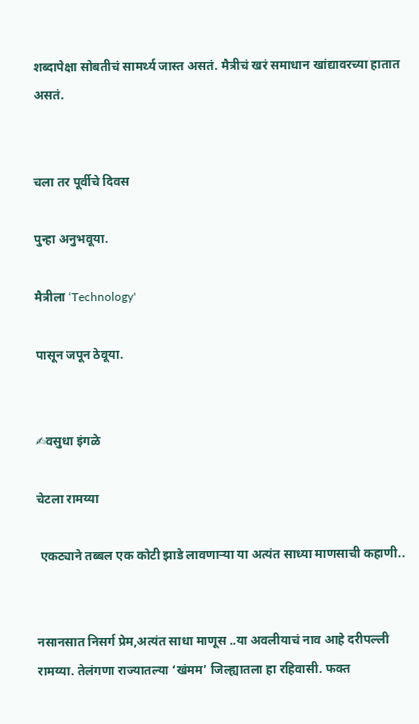शब्दापेक्षा सोबतीचं सामर्थ्य जास्त असतं. मैत्रीचं खरं समाधान खांद्यावरच्या हातात असतं.


चला तर पूर्वीचे दिवस

पुन्हा अनुभवूया.

मैत्रीला ‘Technology'

पासून जपून ठेवूया.


✍वसुधा इंगळे

चेटला रामय्या

 एकट्याने तब्बल एक कोटी झाडे लावणाऱ्या या अत्यंत साध्या माणसाची कहाणी..


नसानसात निसर्ग प्रेम,अत्यंत साधा माणूस ..या अवलीयाचं नाव आहे दरीपल्ली रामय्या. तेलंगणा राज्यातल्या ‘खंमम’ जिल्ह्यातला हा रहिवासी. फक्त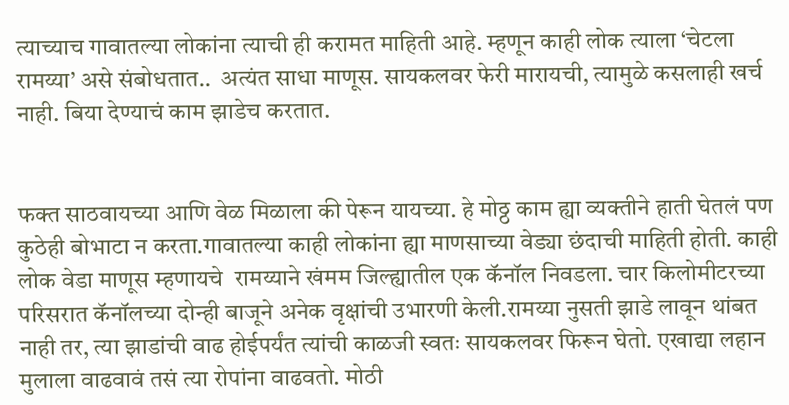त्याच्याच गावातल्या लोकांना त्याची ही करामत माहिती आहे. म्हणून काही लोक त्याला ‘चेटला रामय्या’ असे संबोधतात..  अत्यंत साधा माणूस. सायकलवर फेरी मारायची, त्यामुळे कसलाही खर्च नाही. बिया देण्याचं काम झाडेच करतात.


फक्त साठवायच्या आणि वेळ मिळाला की पेरून यायच्या. हे मोठ्ठ काम ह्या व्यक्तीने हाती घेतलं पण कुठेही बोभाटा न करता.गावातल्या काही लोकांना ह्या माणसाच्या वेड्या छंदाची माहिती होती. काही लोक वेडा माणूस म्हणायचे  रामय्याने खंमम जिल्ह्यातील एक कॅनॉल निवडला. चार किलोमीटरच्या परिसरात कॅनॉलच्या दोन्ही बाजूने अनेक वृक्षांची उभारणी केली.रामय्या नुसती झाडे लावून थांबत नाही तर, त्या झाडांची वाढ होईपर्यंत त्यांची काळजी स्वतः सायकलवर फिरून घेतो. एखाद्या लहान मुलाला वाढवावं तसं त्या रोपांना वाढवतो. मोठी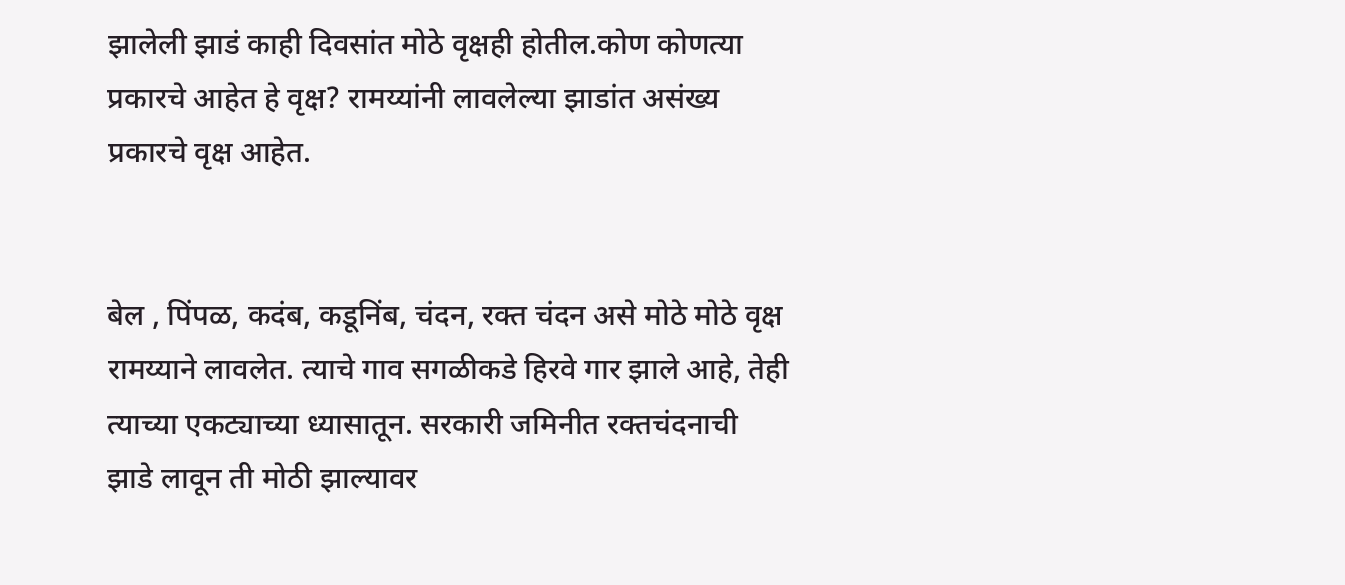झालेली झाडं काही दिवसांत मोठे वृक्षही होतील.कोण कोणत्या प्रकारचे आहेत हे वृक्ष? रामय्यांनी लावलेल्या झाडांत असंख्य प्रकारचे वृक्ष आहेत.


बेल , पिंपळ, कदंब, कडूनिंब, चंदन, रक्त चंदन असे मोठे मोठे वृक्ष रामय्याने लावलेत. त्याचे गाव सगळीकडे हिरवे गार झाले आहे, तेही त्याच्या एकट्याच्या ध्यासातून. सरकारी जमिनीत रक्तचंदनाची झाडे लावून ती मोठी झाल्यावर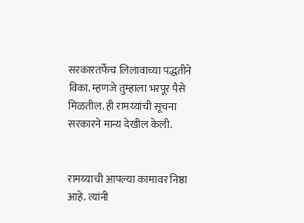सरकारतर्फेच लिलावाच्या पद्धतीने विका. म्हणजे तुम्हाला भरपूर पैसे मिळतील. ही रामय्यांची सूचना सरकारने मान्य देखील केली.


रामय्याची आपल्या कामावर निष्ठा आहे. त्यांनी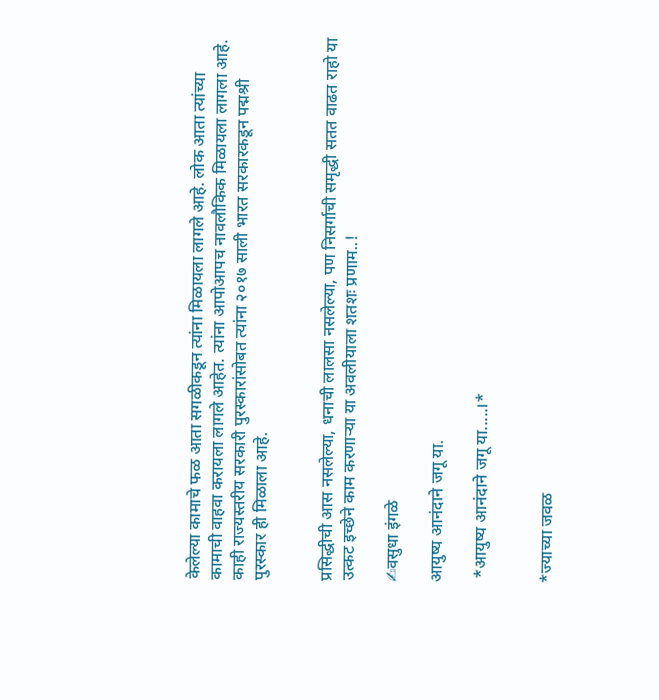केलेल्या कामाचे फळ आता सगळीकडून त्यांना मिळायला लागले आहे. लोक आता त्यांच्या कामाची वाहवा करायला लागले आहेत. त्यांना आपोआपच नावलौकिक मिळायला लागला आहे.  काही राज्यस्तरीय सरकारी पुरस्कारांसोबत त्यांना २०१७ साली भारत सरकारकडून पद्मश्री पुरस्कार ही मिळाला आहे.


प्रसिद्धीची आस नसलेल्या, धनाची लालसा नसलेल्या, पण निसर्गाची समृद्धी सतत वाढत राहो या उत्कट इच्छेने काम करणाऱ्या या अवलीयाला शतशः प्रणाम..!

✍वसुधा इंगळे

आयुष्य आनंदाने जगू या.

 *आयुष्य आनंदाने जगू या.....।*


*ज्याच्या जवळ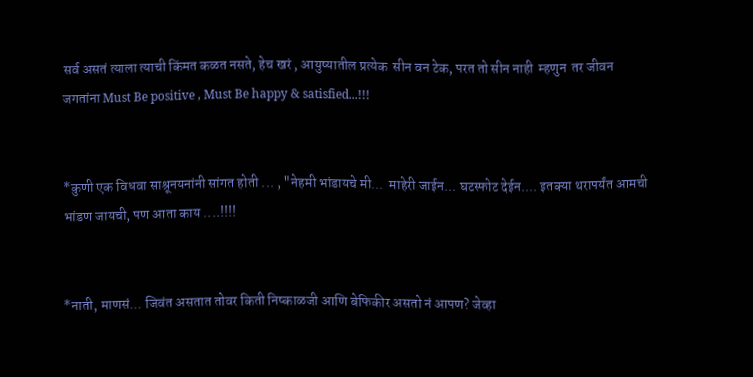सर्व असतं त्याला त्याची किंमत कळत नसते, हेच खरं , आयुष्यातील प्रत्येक  सीन वन टेक, परत तो सीन नाही  म्हणुन  तर जीवन जगतांना Must Be positive , Must Be happy & satisfied...!!!


*कुणी एक विधवा साश्रूनयनांनी सांगत होती ... , "नेहमी भांडायचे मी...  माहेरी जाईन... घटस्फोट देईन.... इतक्या थरापर्यंत आमची भांडण जायची, पण आता काय ....!!!!


*नाती, माणसं... जिवंत असतात तोवर किती निष्काळजी आणि बेफिकीर असतो नं आपण? जेव्हा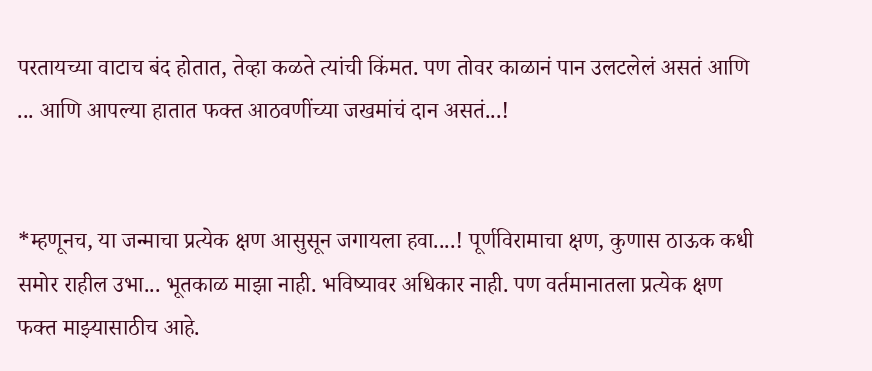परतायच्या वाटाच बंद होतात, तेव्हा कळते त्यांची किंमत. पण तोवर काळानं पान उलटलेलं असतं आणि ... आणि आपल्या हातात फक्त आठवणींच्या जखमांचं दान असतं...!


*म्हणूनच, या जन्माचा प्रत्येक क्षण आसुसून जगायला हवा....! पूर्णविरामाचा क्षण, कुणास ठाऊक कधी समोर राहील उभा... भूतकाळ माझा नाही. भविष्यावर अधिकार नाही. पण वर्तमानातला प्रत्येक क्षण फक्त माझ्यासाठीच आहे.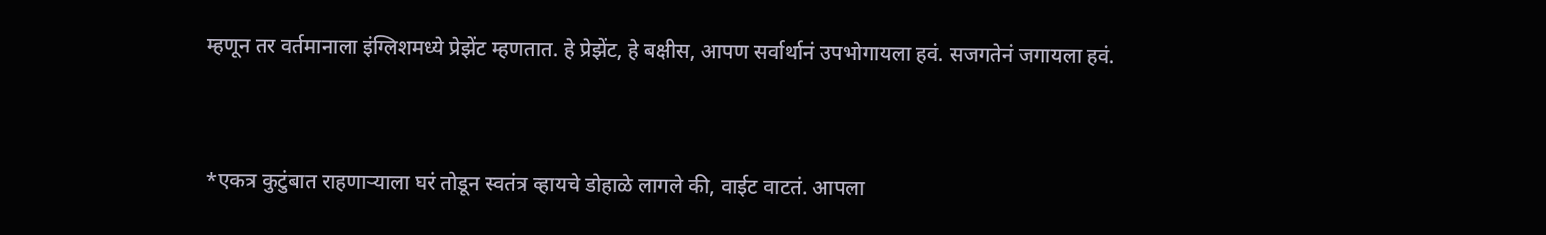म्हणून तर वर्तमानाला इंग्लिशमध्ये प्रेझेंट म्हणतात. हे प्रेझेंट, हे बक्षीस, आपण सर्वार्थानं उपभोगायला हवं. सजगतेनं जगायला हवं.


*एकत्र कुटुंबात राहणाऱ्याला घरं तोडून स्वतंत्र व्हायचे डोहाळे लागले की, वाईट वाटतं. आपला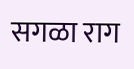सगळा राग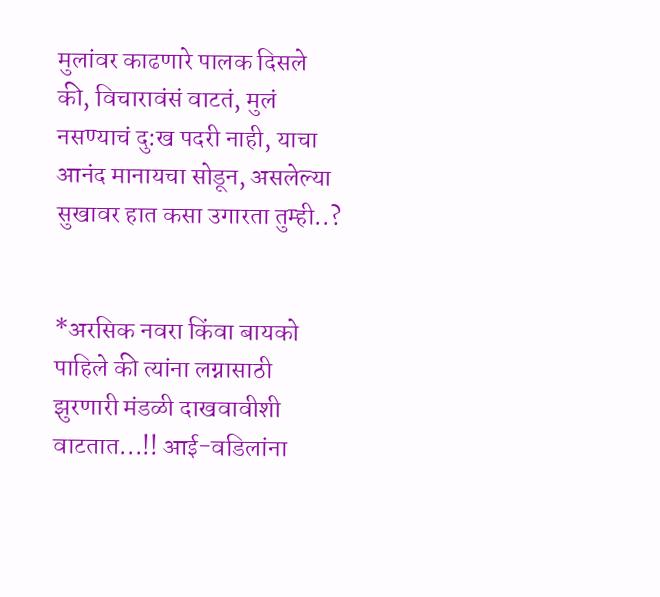मुलांवर काढणारे पालक दिसले की, विचारावंसं वाटतं, मुलं नसण्याचं दु:ख पदरी नाही, याचा आनंद मानायचा सोडून, असलेल्या सुखावर हात कसा उगारता तुम्ही..?


*अरसिक नवरा किंवा बायको पाहिले की त्यांना लग्नासाठी झुरणारी मंडळी दाखवावीशी वाटतात...!! आई-वडिलांना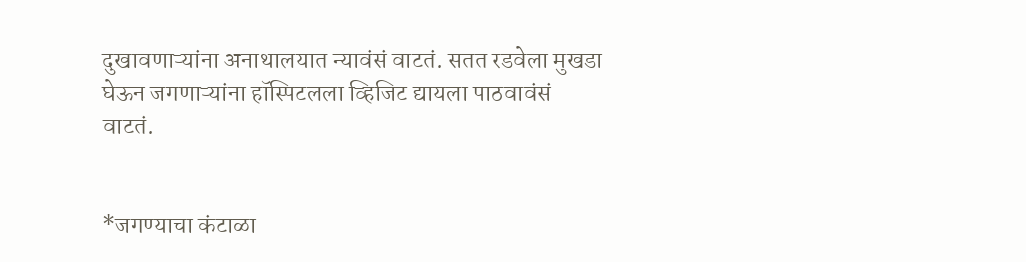दुखावणाऱ्यांना अनाथालयात न्यावंसं वाटतं. सतत रडवेला मुखडा घेऊन जगणाऱ्यांना हॉस्पिटलला व्हिजिट द्यायला पाठवावंसं वाटतं.


*जगण्याचा कंटाळा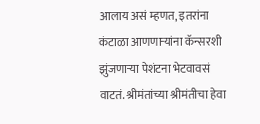आलाय असं म्हणत, इतरांना कंटाळा आणणाऱ्यांना कॅन्सरशी झुंजणाऱ्या पेशंटना भेटवावसं वाटतं. श्रीमंतांच्या श्रीमंतीचा हेवा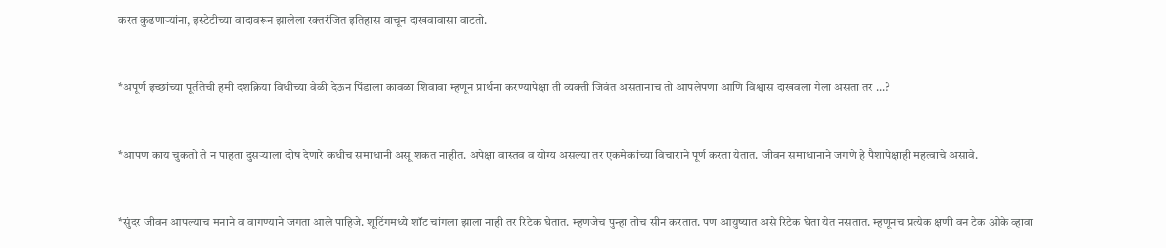करत कुढणाऱ्यांना, इस्टेटीच्या वादावरून झालेला रक्तरंजित इतिहास वाचून दाखवावासा वाटतो.


*अपूर्ण इच्छांच्या पूर्ततेची हमी दशक्रिया विधीच्या वेळी देऊन पिंडाला कावळा शिवावा म्हणून प्रार्थना करण्यापेक्षा ती व्यक्ती जिवंत असतानाच तो आपलेपणा आणि विश्वास दाखवला गेला असता तर ...?


*आपण काय चुकतो ते न पाहता दुसऱ्याला दोष देणारे कधीच समाधानी असू शकत नाहीत. अपेक्षा वास्तव व योग्य असल्या तर एकमेकांच्या विचाराने पूर्ण करता येतात. जीवन समाधानाने जगणे हे पैशापेक्षाही महत्वाचे असावे.


*सुंदर जीवन आपल्याच मनाने व वागण्याने जगता आले पाहिजे. शूटिंगमध्ये शॉट चांगला झाला नाही तर रिटेक घेतात. म्हणजेच पुन्हा तोच सीन करतात. पण आयुष्यात असे रिटेक घेता येत नसतात. म्हणूनच प्रत्येक क्षणी वन टेक ओके व्हावा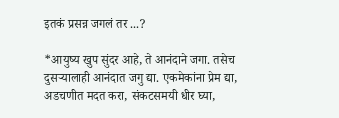इतकं प्रसन्न जगलं तर ...?

*आयुष्य खुप सुंदर आहे, ते आनंदाने जगा. तसेच दुसऱ्यालाही आनंदात जगु द्या. एकमेकांना प्रेम द्या, अडचणीत मदत करा, संकटसमयी धीर घ्या,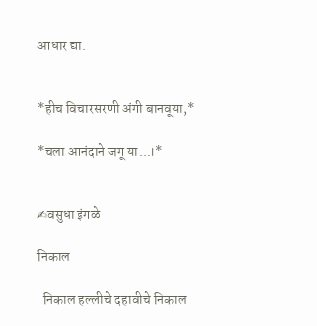आधार द्या.


*हीच विचारसरणी अंगी बानवूया,*

*चला आनंदाने जगू या...।*


✍वसुधा इंगळे

निकाल

  निकाल हल्लीचे दहावीचे निकाल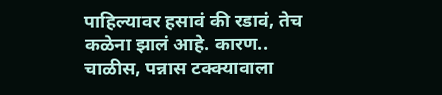पाहिल्यावर हसावं की रडावं, तेच कळेना झालं आहे. कारण.. चाळीस, पन्नास टक्क्यावाला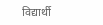विद्यार्थी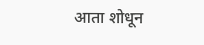आता शोधून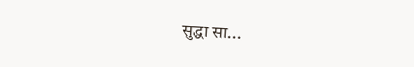सुद्धा सा...